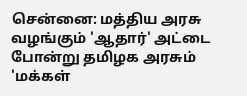சென்னை: மத்திய அரசு வழங்கும் 'ஆதார்' அட்டை போன்று தமிழக அரசும் 'மக்கள்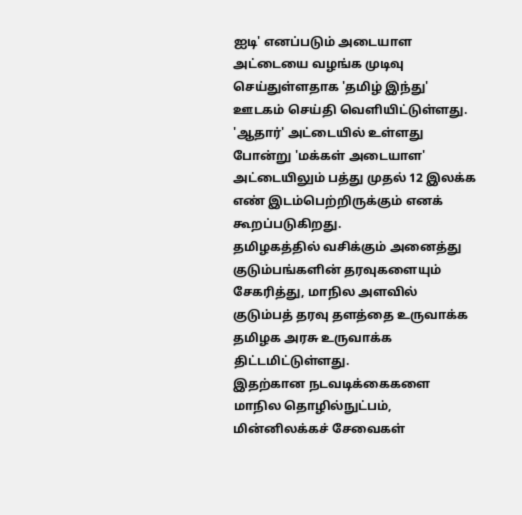ஐடி' எனப்படும் அடையாள அட்டையை வழங்க முடிவு செய்துள்ளதாக 'தமிழ் இந்து' ஊடகம் செய்தி வெளியிட்டுள்ளது.
'ஆதார்' அட்டையில் உள்ளது போன்று 'மக்கள் அடையாள' அட்டையிலும் பத்து முதல் 12 இலக்க எண் இடம்பெற்றிருக்கும் எனக் கூறப்படுகிறது.
தமிழகத்தில் வசிக்கும் அனைத்து குடும்பங்களின் தரவுகளையும் சேகரித்து, மாநில அளவில் குடும்பத் தரவு தளத்தை உருவாக்க தமிழக அரசு உருவாக்க திட்டமிட்டுள்ளது.
இதற்கான நடவடிக்கைகளை மாநில தொழில்நுட்பம், மின்னிலக்கச் சேவைகள்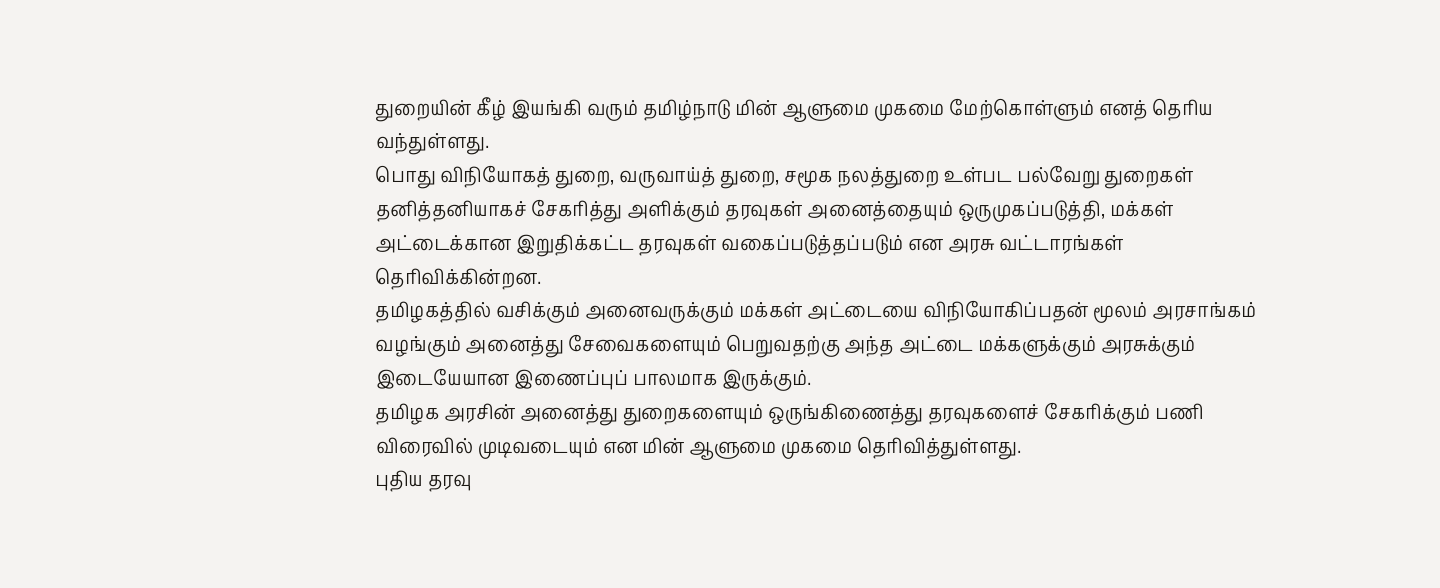துறையின் கீழ் இயங்கி வரும் தமிழ்நாடு மின் ஆளுமை முகமை மேற்கொள்ளும் எனத் தெரிய வந்துள்ளது.
பொது விநியோகத் துறை, வருவாய்த் துறை, சமூக நலத்துறை உள்பட பல்வேறு துறைகள் தனித்தனியாகச் சேகரித்து அளிக்கும் தரவுகள் அனைத்தையும் ஒருமுகப்படுத்தி, மக்கள் அட்டைக்கான இறுதிக்கட்ட தரவுகள் வகைப்படுத்தப்படும் என அரசு வட்டாரங்கள் தெரிவிக்கின்றன.
தமிழகத்தில் வசிக்கும் அனைவருக்கும் மக்கள் அட்டையை விநியோகிப்பதன் மூலம் அரசாங்கம் வழங்கும் அனைத்து சேவைகளையும் பெறுவதற்கு அந்த அட்டை மக்களுக்கும் அரசுக்கும் இடையேயான இணைப்புப் பாலமாக இருக்கும்.
தமிழக அரசின் அனைத்து துறைகளையும் ஒருங்கிணைத்து தரவுகளைச் சேகரிக்கும் பணி விரைவில் முடிவடையும் என மின் ஆளுமை முகமை தெரிவித்துள்ளது.
புதிய தரவு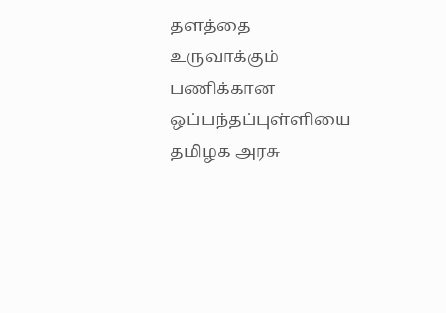தளத்தை உருவாக்கும் பணிக்கான ஒப்பந்தப்புள்ளியை தமிழக அரசு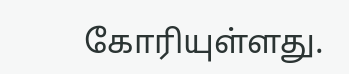கோரியுள்ளது.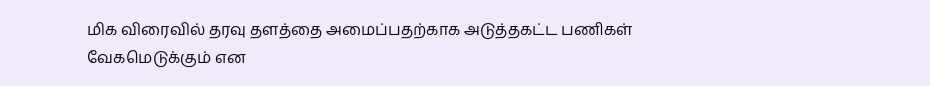மிக விரைவில் தரவு தளத்தை அமைப்பதற்காக அடுத்தகட்ட பணிகள் வேகமெடுக்கும் என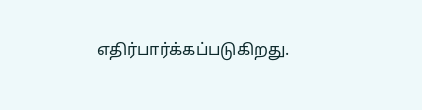எதிர்பார்க்கப்படுகிறது.